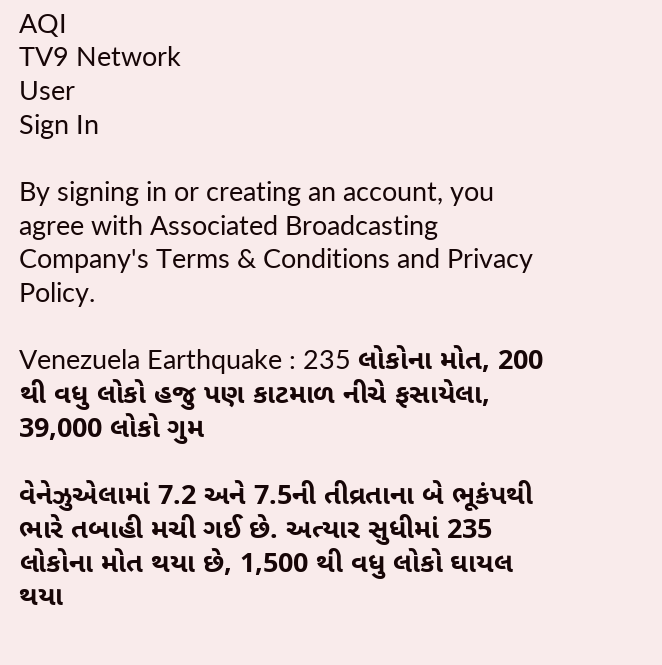AQI
TV9 Network
User
Sign In

By signing in or creating an account, you agree with Associated Broadcasting Company's Terms & Conditions and Privacy Policy.

Venezuela Earthquake : 235 લોકોના મોત, 200 થી વધુ લોકો હજુ પણ કાટમાળ નીચે ફસાયેલા, 39,000 લોકો ગુમ

વેનેઝુએલામાં 7.2 અને 7.5ની તીવ્રતાના બે ભૂકંપથી ભારે તબાહી મચી ગઈ છે. અત્યાર સુધીમાં 235 લોકોના મોત થયા છે, 1,500 થી વધુ લોકો ઘાયલ થયા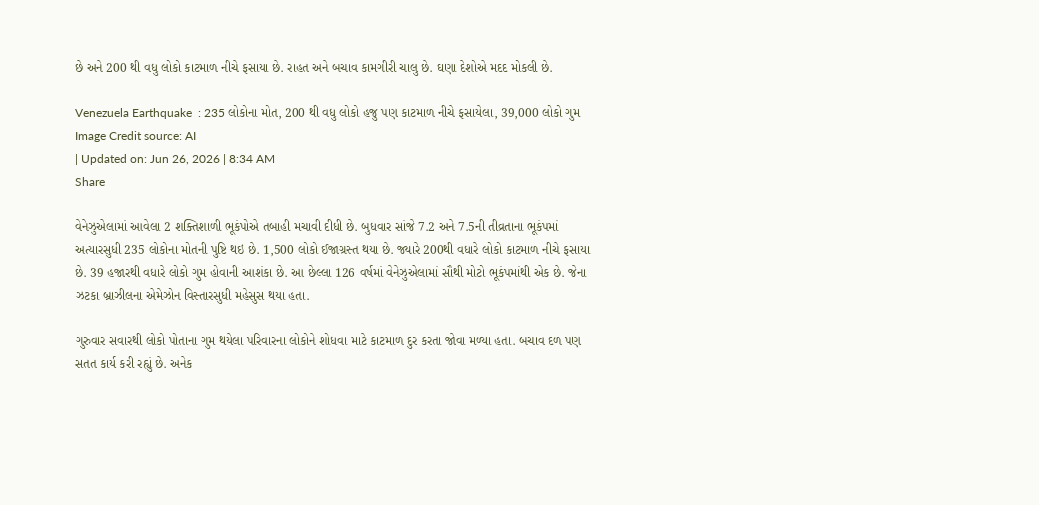છે અને 200 થી વધુ લોકો કાટમાળ નીચે ફસાયા છે. રાહત અને બચાવ કામગીરી ચાલુ છે. ઘણા દેશોએ મદદ મોકલી છે.

Venezuela Earthquake  : 235 લોકોના મોત, 200 થી વધુ લોકો હજુ પણ કાટમાળ નીચે ફસાયેલા, 39,000 લોકો ગુમ
Image Credit source: AI
| Updated on: Jun 26, 2026 | 8:34 AM
Share

વેનેઝુએલામાં આવેલા 2 શક્તિશાળી ભૂકંપોએ તબાહી મચાવી દીધી છે. બુધવાર સાંજે 7.2 અને 7.5ની તીવ્રતાના ભૂકંપમાં અત્યારસુધી 235 લોકોના મોતની પુષ્ટિ થઇ છે. 1,500 લોકો ઈજાગ્રસ્ત થયા છે. જ્યારે 200થી વધારે લોકો કાટમાળ નીચે ફસાયા છે. 39 હજારથી વધારે લોકો ગુમ હોવાની આશંકા છે. આ છેલ્લા 126 વર્ષમાં વેનેઝુએલામાં સૌથી મોટો ભૂકંપમાંથી એક છે. જેના ઝટકા બ્રાઝીલના એમેઝોન વિસ્તારસુધી મહેસુસ થયા હતા.

ગુરુવાર સવારથી લોકો પોતાના ગુમ થયેલા પરિવારના લોકોને શોધવા માટે કાટમાળ દુર કરતા જોવા મળ્યા હતા. બચાવ દળ પણ સતત કાર્ય કરી રહ્યું છે. અનેક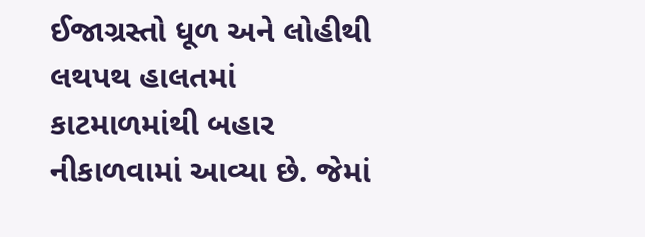ઈજાગ્રસ્તો ધૂળ અને લોહીથી લથપથ હાલતમાં કાટમાળમાંથી બહાર નીકાળવામાં આવ્યા છે. જેમાં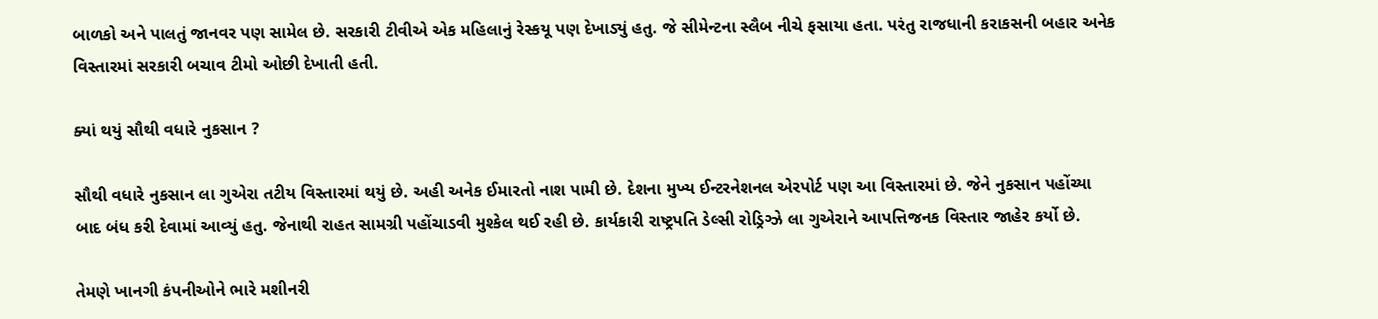બાળકો અને પાલતું જાનવર પણ સામેલ છે. સરકારી ટીવીએ એક મહિલાનું રેસ્કયૂ પણ દેખાડ્યું હતુ. જે સીમેન્ટના સ્લૈબ નીચે ફસાયા હતા. પરંતુ રાજધાની કરાકસની બહાર અનેક વિસ્તારમાં સરકારી બચાવ ટીમો ઓછી દેખાતી હતી.

ક્યાં થયું સૌથી વધારે નુકસાન ?

સૌથી વધારે નુકસાન લા ગુએરા તટીય વિસ્તારમાં થયું છે. અહી અનેક ઈમારતો નાશ પામી છે. દેશના મુખ્ય ઈન્ટરનેશનલ એરપોર્ટ પણ આ વિસ્તારમાં છે. જેને નુકસાન પહોંચ્યા બાદ બંધ કરી દેવામાં આવ્યું હતુ. જેનાથી રાહત સામગ્રી પહોંચાડવી મુશ્કેલ થઈ રહી છે. કાર્યકારી રાષ્ટ્રપતિ ડેલ્સી રોડ્રિગ્ઝે લા ગુએરાને આપત્તિજનક વિસ્તાર જાહેર કર્યો છે.

તેમણે ખાનગી કંપનીઓને ભારે મશીનરી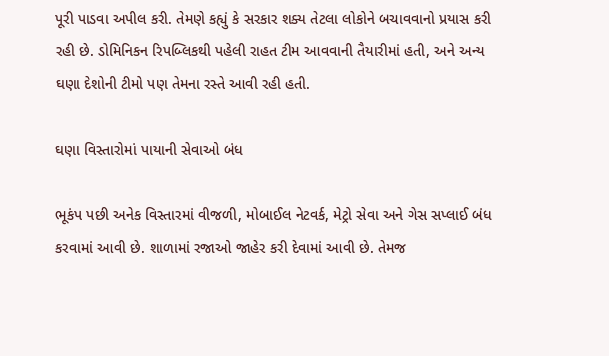પૂરી પાડવા અપીલ કરી. તેમણે કહ્યું કે સરકાર શક્ય તેટલા લોકોને બચાવવાનો પ્રયાસ કરી રહી છે. ડોમિનિકન રિપબ્લિકથી પહેલી રાહત ટીમ આવવાની તૈયારીમાં હતી, અને અન્ય ઘણા દેશોની ટીમો પણ તેમના રસ્તે આવી રહી હતી.

ઘણા વિસ્તારોમાં પાયાની સેવાઓ બંધ

ભૂકંપ પછી અનેક વિસ્તારમાં વીજળી, મોબાઈલ નેટવર્ક, મેટ્રો સેવા અને ગેસ સપ્લાઈ બંધ કરવામાં આવી છે. શાળામાં રજાઓ જાહેર કરી દેવામાં આવી છે. તેમજ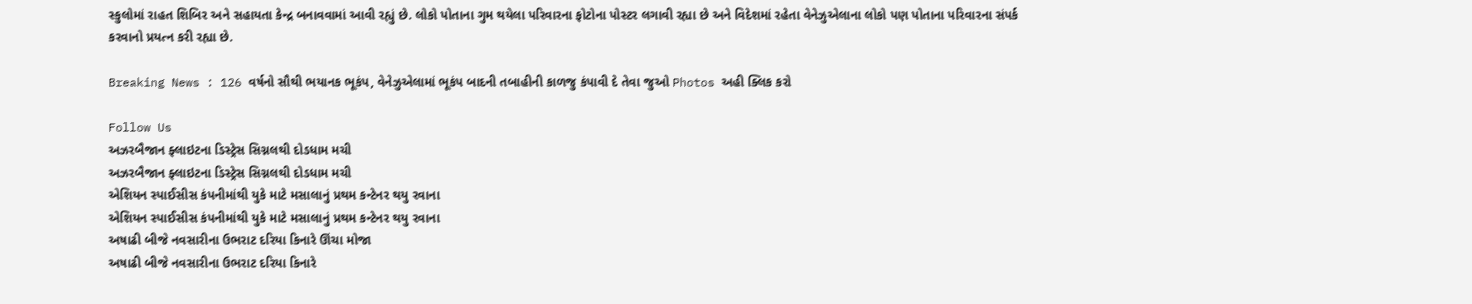સ્કુલોમાં રાહત શિબિર અને સહાયતા કેન્દ્ર બનાવવામાં આવી રહ્યું છે. લોકો પોતાના ગુમ થયેલા પરિવારના ફોટોના પોસ્ટર લગાવી રહ્યા છે અને વિદેશમાં રહેતા વેનેઝુએલાના લોકો પણ પોતાના પરિવારના સંપર્ક કરવાનો પ્રયત્ન કરી રહ્યા છે.

Breaking News : 126 વર્ષનો સૌથી ભયાનક ભૂકંપ, વેનેઝુએલામાં ભૂકંપ બાદની તબાહીની કાળજુ કંપાવી દે તેવા જુઓ Photos અહી ક્લિક કરો

Follow Us
અઝરબૈજાન ફ્લાઇટના ડિસ્ટ્રેસ સિગ્નલથી દોડધામ મચી
અઝરબૈજાન ફ્લાઇટના ડિસ્ટ્રેસ સિગ્નલથી દોડધામ મચી
એશિયન સ્પાઈસીસ કંપનીમાંથી યુકે માટે મસાલાનું પ્રથમ કન્ટેનર થયુ રવાના
એશિયન સ્પાઈસીસ કંપનીમાંથી યુકે માટે મસાલાનું પ્રથમ કન્ટેનર થયુ રવાના
અષાઢી બીજે નવસારીના ઉભરાટ દરિયા કિનારે ઊંચા મોજા
અષાઢી બીજે નવસારીના ઉભરાટ દરિયા કિનારે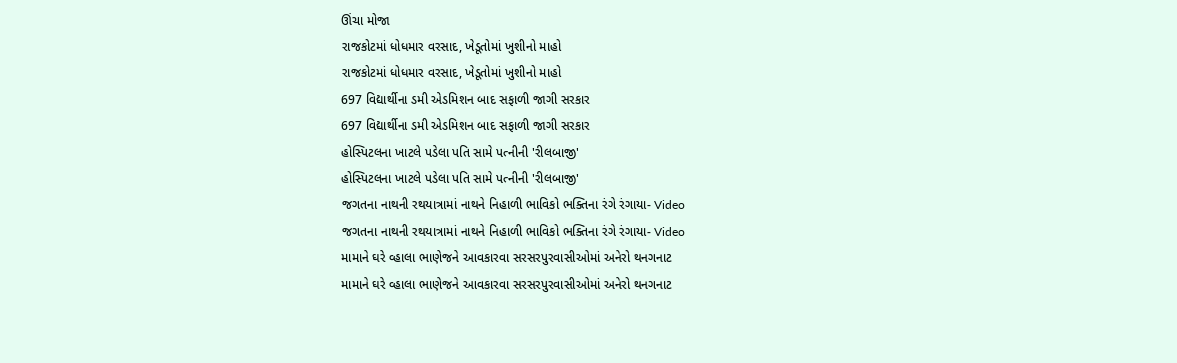ઊંચા મોજા
રાજકોટમાં ધોધમાર વરસાદ, ખેડૂતોમાં ખુશીનો માહો
રાજકોટમાં ધોધમાર વરસાદ, ખેડૂતોમાં ખુશીનો માહો
697 વિદ્યાર્થીના ડમી એડમિશન બાદ સફાળી જાગી સરકાર
697 વિદ્યાર્થીના ડમી એડમિશન બાદ સફાળી જાગી સરકાર
હોસ્પિટલના ખાટલે પડેલા પતિ સામે પત્નીની 'રીલબાજી'
હોસ્પિટલના ખાટલે પડેલા પતિ સામે પત્નીની 'રીલબાજી'
જગતના નાથની રથયાત્રામાં નાથને નિહાળી ભાવિકો ભક્તિના રંગે રંગાયા- Video
જગતના નાથની રથયાત્રામાં નાથને નિહાળી ભાવિકો ભક્તિના રંગે રંગાયા- Video
મામાને ઘરે વ્હાલા ભાણેજને આવકારવા સરસરપુરવાસીઓમાં અનેરો થનગનાટ
મામાને ઘરે વ્હાલા ભાણેજને આવકારવા સરસરપુરવાસીઓમાં અનેરો થનગનાટ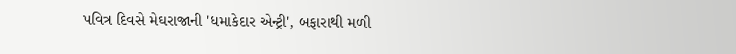પવિત્ર દિવસે મેઘરાજાની 'ધમાકેદાર એન્ટ્રી', બફારાથી મળી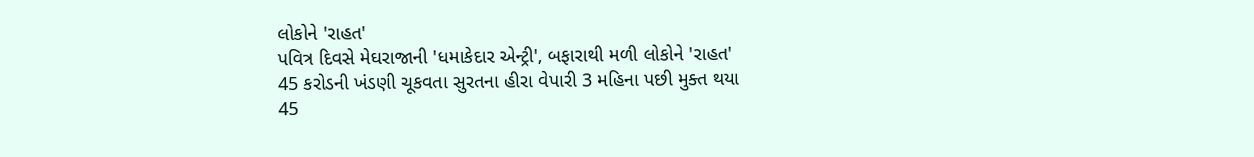લોકોને 'રાહત'
પવિત્ર દિવસે મેઘરાજાની 'ધમાકેદાર એન્ટ્રી', બફારાથી મળી લોકોને 'રાહત'
45 કરોડની ખંડણી ચૂકવતા સુરતના હીરા વેપારી 3 મહિના પછી મુક્ત થયા
45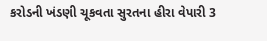કરોડની ખંડણી ચૂકવતા સુરતના હીરા વેપારી 3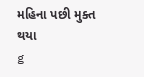મહિના પછી મુક્ત થયા
g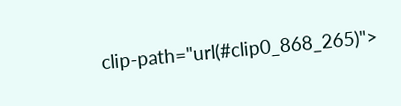clip-path="url(#clip0_868_265)">